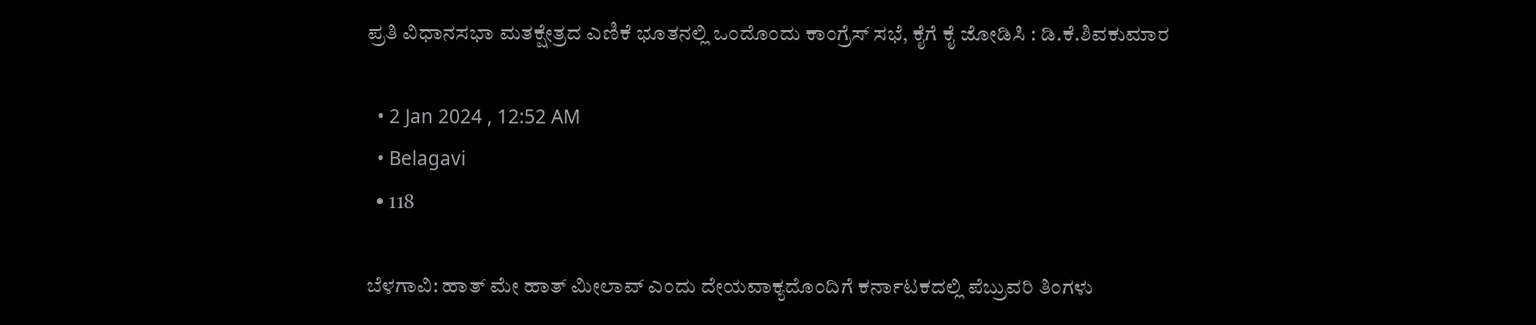ಪ್ರತಿ ವಿಧಾನಸಭಾ ಮತಕ್ಷೇತ್ರದ ಎಣಿಕೆ ಭೂತನಲ್ಲಿ ಒಂದೊಂದು ಕಾಂಗ್ರೆಸ್ ಸಭೆ, ಕೈಗೆ ಕೈ ಜೋಡಿಸಿ : ಡಿ.ಕೆ.ಶಿವಕುಮಾರ

  • 2 Jan 2024 , 12:52 AM
  • Belagavi
  • 118

ಬೆಳಗಾವಿ: ಹಾತ್ ಮೇ ಹಾತ್ ಮೀಲಾವ್ ಎಂದು ದೇಯವಾಕ್ಯದೊಂದಿಗೆ ಕರ್ನಾಟಕದಲ್ಲಿ ಪೆಬ್ರುವರಿ ತಿಂಗಳು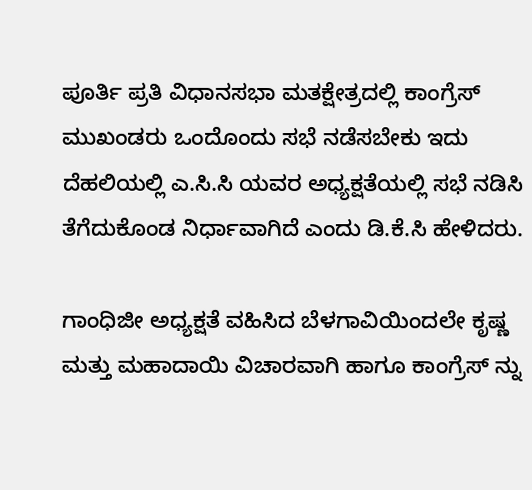ಪೂರ್ತಿ ಪ್ರತಿ ವಿಧಾನಸಭಾ ಮತಕ್ಷೇತ್ರದಲ್ಲಿ ಕಾಂಗ್ರೆಸ್ ಮುಖಂಡರು ಒಂದೊಂದು ಸಭೆ ನಡೆಸಬೇಕು ಇದು ದೆಹಲಿಯಲ್ಲಿ ಎ.ಸಿ.ಸಿ ಯವರ ಅಧ್ಯಕ್ಷತೆಯಲ್ಲಿ ಸಭೆ ನಡಿಸಿ ತೆಗೆದುಕೊಂಡ ನಿರ್ಧಾವಾಗಿದೆ ಎಂದು ಡಿ.ಕೆ.ಸಿ ಹೇಳಿದರು.

ಗಾಂಧಿಜೀ ಅಧ್ಯಕ್ಷತೆ ವಹಿಸಿದ ಬೆಳಗಾವಿಯಿಂದಲೇ ಕೃಷ್ಣ ಮತ್ತು ಮಹಾದಾಯಿ ವಿಚಾರವಾಗಿ ಹಾಗೂ ಕಾಂಗ್ರೆಸ್ ನ್ನು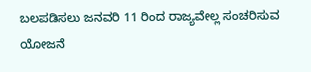ಬಲಪಡಿಸಲು ಜನವರಿ 11 ರಿಂದ ರಾಜ್ಯವೇಲ್ಲ ಸಂಚರಿಸುವ ಯೋಜನೆ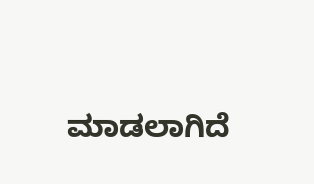ಮಾಡಲಾಗಿದೆ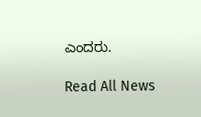ಎಂದರು.

Read All News